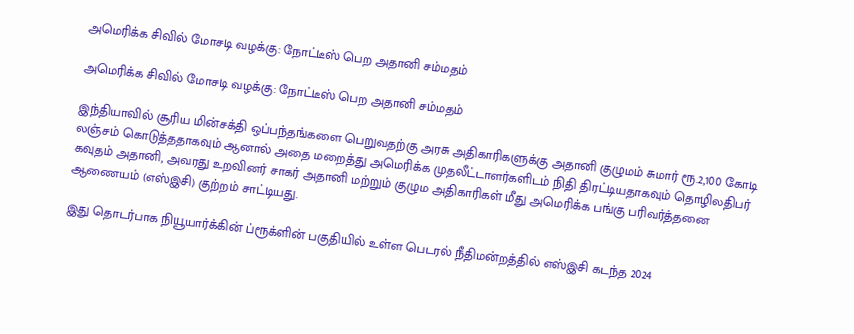அமெரிக்க சிவில் மோசடி வழக்கு: நோட்டீஸ் பெற அதானி சம்மதம்

அமெரிக்க சிவில் மோசடி வழக்கு: நோட்டீஸ் பெற அதானி சம்மதம்

இந்தியாவில் சூரிய மின்சக்தி ஒப்பந்தங்களை பெறுவதற்கு அரசு அதிகாரிகளுக்கு அதானி குழுமம் சுமார் ரூ.2,100 கோடி லஞ்சம் கொடுத்ததாகவும் ஆனால் அதை மறைத்து அமெரிக்க முதலீட்டாளர்களிடம் நிதி திரட்டியதாகவும் தொழிலதிபர் கவுதம் அதானி, அவரது உறவினர் சாகர் அதானி மற்றும் குழும அதிகாரிகள் மீது அமெரிக்க பங்கு பரிவர்த்தனை ஆணையம் (எஸ்இசி) குற்றம் சாட்டியது.

இது தொடர்பாக நியூயார்க்கின் ப்ரூக்ளின் பகுதியில் உள்ள பெடரல் நீதிமன்றத்தில் எஸ்இசி கடந்த 2024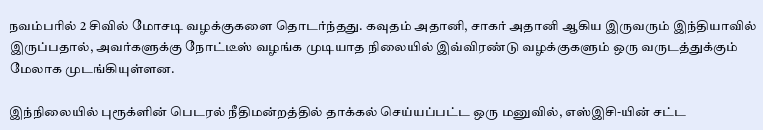நவம்பரில் 2 சிவில் மோசடி வழக்குகளை தொடர்ந்தது. கவுதம் அதானி, சாகர் அதானி ஆகிய இருவரும் இந்தியாவில் இருப்பதால், அவர்களுக்கு நோட்டீஸ் வழங்க முடியாத நிலையில் இவ்விரண்டு வழக்குகளும் ஒரு வருடத்துக்கும் மேலாக முடங்கியுள்ளன.

இந்நிலையில் புரூக்ளின் பெடரல் நீதிமன்றத்தில் தாக்கல் செய்யப்பட்ட ஒரு மனுவில், எஸ்இசி-யின் சட்ட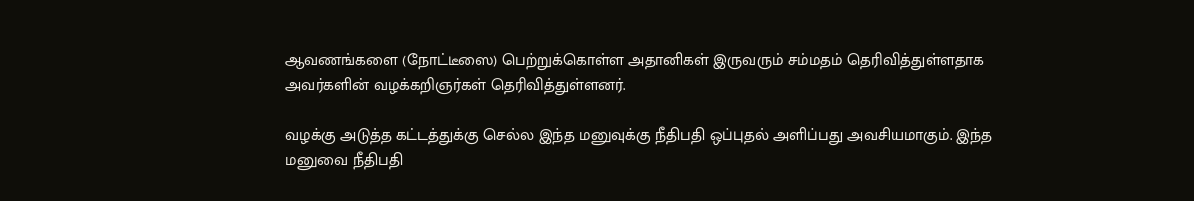ஆவணங்களை (நோட்டீஸை) பெற்றுக்கொள்ள அதானிகள் இருவரும் சம்மதம் தெரிவித்துள்ளதாக அவர்களின் வழக்கறிஞர்கள் தெரிவித்துள்ளனர்.

வழக்கு அடுத்த கட்டத்துக்கு செல்ல இந்த மனுவுக்கு நீதிபதி ஒப்புதல் அளிப்பது அவசியமாகும். இந்த மனுவை நீதிபதி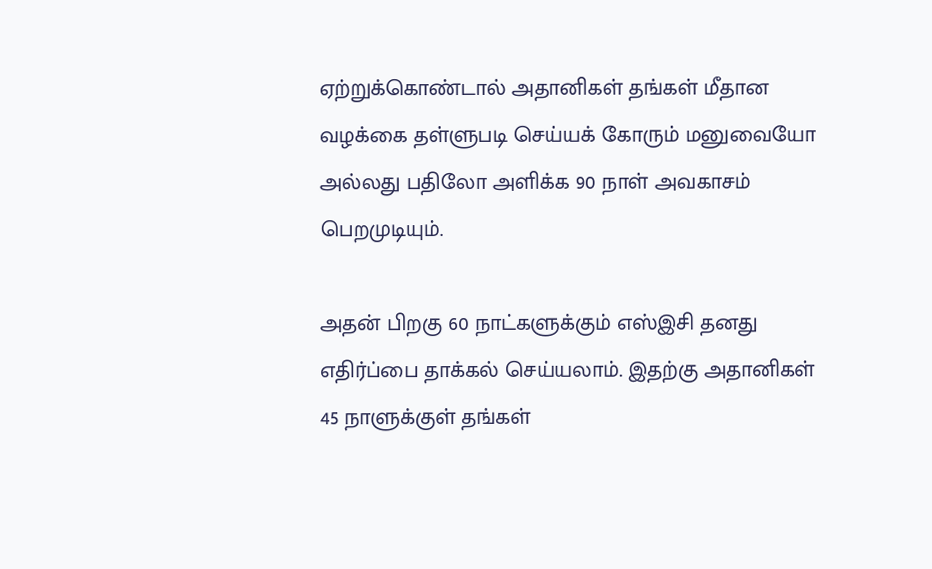ஏற்றுக்கொண்டால் அதானிகள் தங்கள் மீதான வழக்கை தள்ளுபடி செய்யக் கோரும் மனுவையோ அல்லது பதிலோ அளிக்க 90 நாள் அவகாசம் பெறமுடியும்.

அதன் பிறகு 60 நாட்களுக்கும் எஸ்இசி தனது எதிர்ப்பை தாக்கல் செய்யலாம். இதற்கு அதானிகள் 45 நாளுக்குள் தங்கள்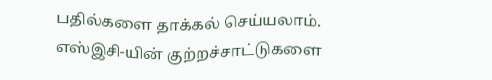பதில்களை தாக்கல் செய்யலாம். எஸ்இசி-யின் குற்றச்சாட்டுகளை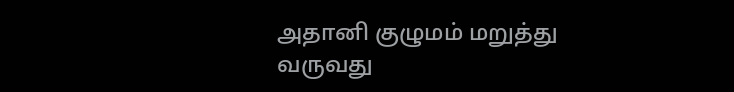அதானி குழுமம் மறுத்து வருவது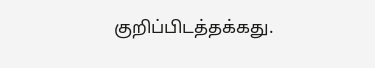குறிப்பிடத்தக்கது.